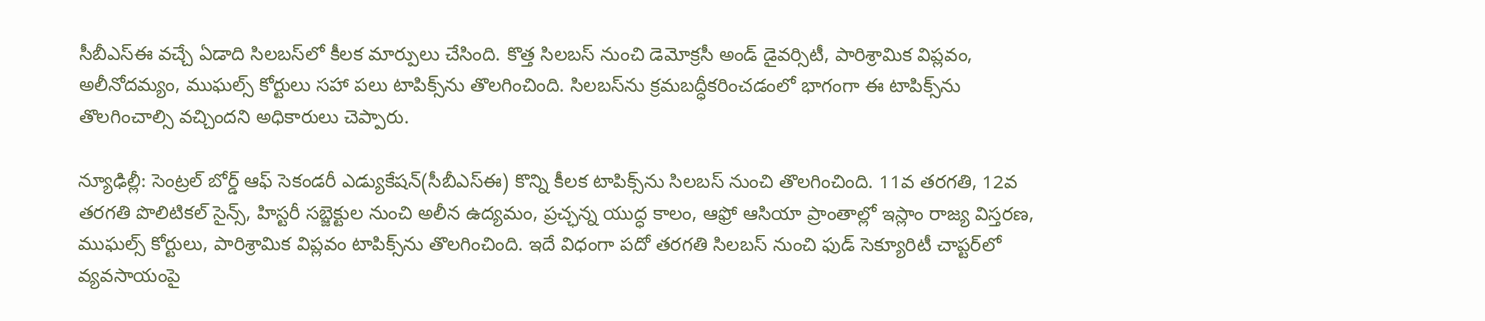సీబీఎస్ఈ వచ్చే ఏడాది సిలబస్‌లో కీలక మార్పులు చేసింది. కొత్త సిలబస్ నుంచి డెమోక్రసీ అండ్ డైవర్సిటీ, పారిశ్రామిక విప్లవం, అలీనోదమ్యం, ముఘల్స్ కోర్టులు సహా పలు టాపిక్స్‌ను తొలగించింది. సిలబస్‌ను క్రమబద్ధీకరించడంలో భాగంగా ఈ టాపిక్స్‌ను తొలగించాల్సి వచ్చిందని అధికారులు చెప్పారు.

న్యూఢిల్లీ: సెంట్రల్ బోర్డ్ ఆఫ్ సెకండరీ ఎడ్యుకేషన్(సీబీఎస్ఈ) కొన్ని కీలక టాపిక్స్‌ను సిలబస్ నుంచి తొలగించింది. 11వ తరగతి, 12వ తరగతి పొలిటికల్ సైన్స్, హిస్టరీ సబ్జెక్టుల నుంచి అలీన ఉద్యమం, ప్రచ్ఛన్న యుద్ధ కాలం, ఆఫ్రో ఆసియా ప్రాంతాల్లో ఇస్లాం రాజ్య విస్తరణ, ముఘల్స్ కోర్టులు, పారిశ్రామిక విప్లవం టాపిక్స్‌ను తొలగించింది. ఇదే విధంగా పదో తరగతి సిలబస్ నుంచి ఫుడ్ సెక్యూరిటీ చాప్టర్‌లో వ్యవసాయంపై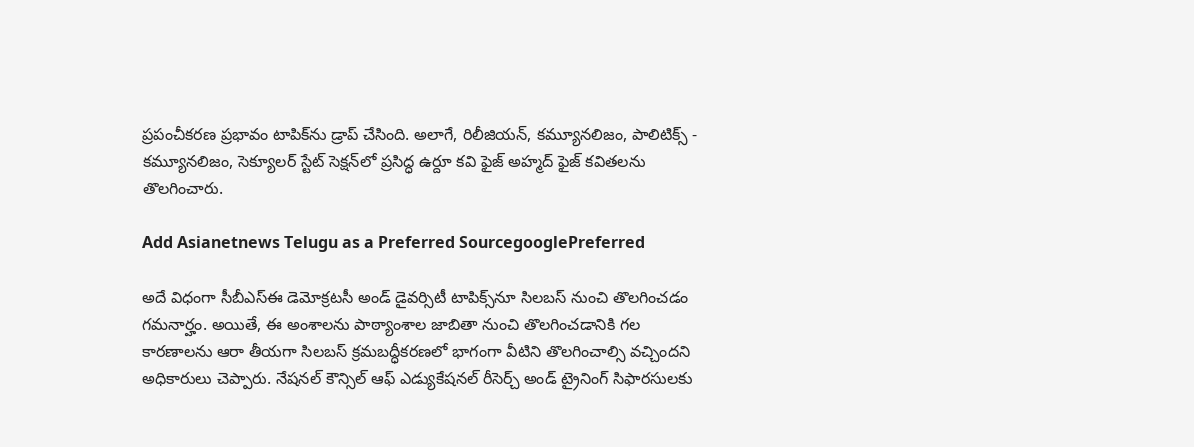ప్రపంచీకరణ ప్రభావం టాపిక్‌ను డ్రాప్ చేసింది. అలాగే, రిలీజియన్, కమ్యూనలిజం, పాలిటిక్స్ - కమ్యూనలిజం, సెక్యూలర్ స్టేట్ సెక్షన్‌లో ప్రసిద్ధ ఉర్దూ కవి ఫైజ్ అహ్మద్ ఫైజ్ కవితలను తొలగించారు.

Add Asianetnews Telugu as a Preferred SourcegooglePreferred

అదే విధంగా సీబీఎస్ఈ డెమోక్రటసీ అండ్ డైవర్సిటీ టాపిక్స్‌నూ సిలబస్ నుంచి తొలగించడం గమనార్హం. అయితే, ఈ అంశాలను పాఠ్యాంశాల జాబితా నుంచి తొలగించడానికి గల కారణాలను ఆరా తీయగా సిలబస్ క్రమబద్ధీకరణలో భాగంగా వీటిని తొలగించాల్సి వచ్చిందని అధికారులు చెప్పారు. నేషనల్ కౌన్సిల్ ఆఫ్ ఎడ్యుకేషనల్ రీసెర్చ్ అండ్ ట్రైనింగ్ సిఫారసులకు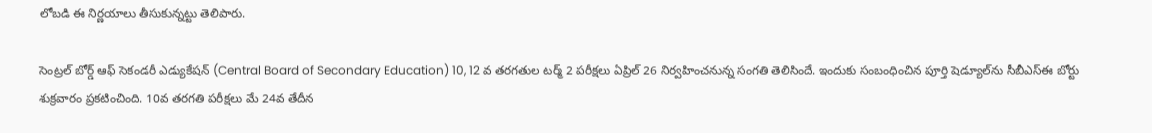లోబడి ఈ నిర్ణయాలు తీసుకున్నట్టు తెలిపారు.

సెంట్రల్ బోర్డ్ ఆఫ్ సెకండరీ ఎడ్యుకేషన్ (Central Board of Secondary Education) 10, 12 వ తరగతుల టర్మ్‌ 2 పరీక్షలు ఏప్రిల్‌ 26 నిర్వహించనున్న సంగతి తెలిసిందే. ఇందుకు సంబంధించిన పూర్తి షెడ్యూల్‌ను సీబీఎస్‌ఈ బోర్టు శుక్రవారం ప్రకటించింది. 10వ తరగతి పరీక్షలు మే 24వ తేదీన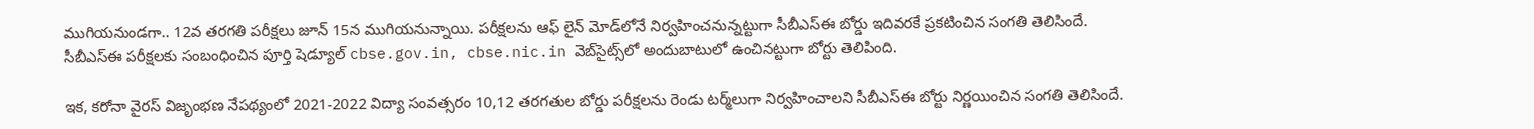ముగియనుండగా.. 12వ తరగతి పరీక్షలు జూన్ 15న ముగియనున్నాయి. పరీక్షలను ఆఫ్ లైన్‌ మోడ్‌లోనే నిర్వహించనున్నట్టుగా సీబీఎస్‌ఈ బోర్డు ఇదివరకే ప్రకటించిన సంగతి తెలిసిందే. సీబీఎస్‌ఈ పరీక్షలకు సంబంధించిన పూర్తి షెడ్యూల్ cbse.gov.in, cbse.nic.in వెబ్‌సైట్స్‌లో అందుబాటులో ఉంచినట్టుగా బోర్టు తెలిపింది.

ఇక, కరోనా వైరస్ విజృంభణ నేపథ్యంలో 2021-2022 విద్యా సంవత్సరం 10,12 తరగతుల బోర్డు పరీక్షలను రెండు టర్మ్‌లుగా నిర్వహించాలని సీబీఎస్‌ఈ బోర్టు నిర్ణయించిన సంగతి తెలిసిందే.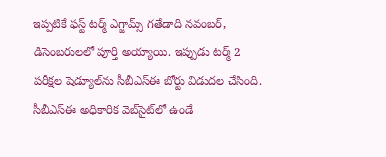ఇప్పటికే ఫస్ట్ టర్మ్‌ ఎగ్జామ్స్‌ గతేడాది నవంబర్‌‌, డిసెంబరులలో పూర్తి అయ్యాయి. ఇప్పుడు టర్మ్ 2 పరీక్షల షెడ్యూల్‌ను సీబీఎస్‌ఈ బోర్టు విడుదల చేసింది. సీబీఎస్‌ఈ అధికారిక వెబ్‌సైట్‌లో ఉండే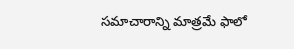సమాచారాన్ని మాత్రమే ఫాలో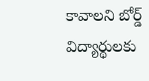కావాలని బోర్డ్‌ విద్యార్థులకు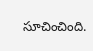సూచించింది.